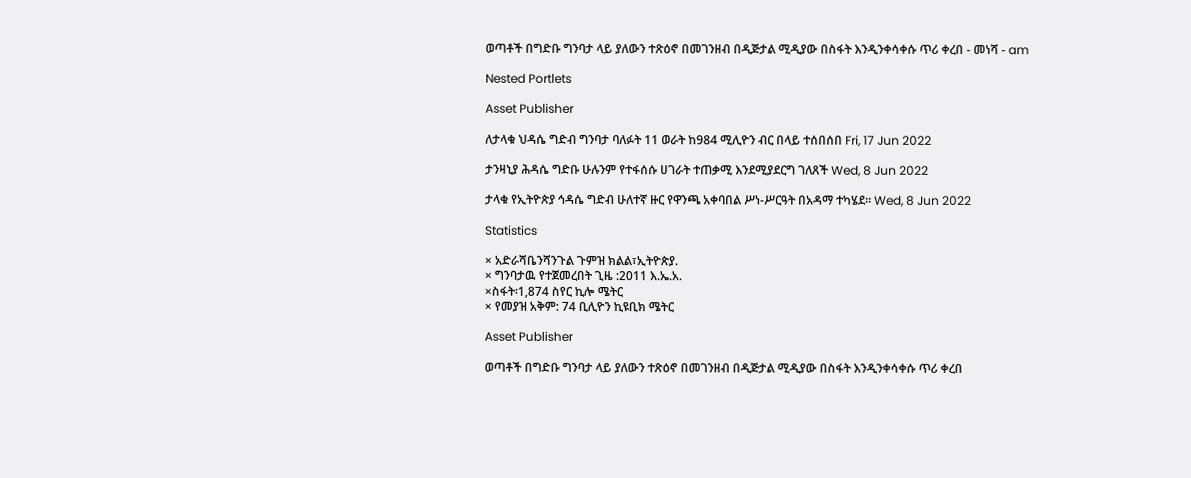ወጣቶች በግድቡ ግንባታ ላይ ያለውን ተጽዕኖ በመገንዘብ በዲጅታል ሚዲያው በስፋት እንዲንቀሳቀሱ ጥሪ ቀረበ - መነሻ - am

Nested Portlets

Asset Publisher

ለታላቁ ህዳሴ ግድብ ግንባታ ባለፉት 11 ወራት ከ984 ሚሊዮን ብር በላይ ተሰበሰበ Fri, 17 Jun 2022

ታንዛኒያ ሕዳሴ ግድቡ ሁሉንም የተፋሰሱ ሀገራት ተጠቃሚ እንደሚያደርግ ገለጸች Wed, 8 Jun 2022

ታላቁ የኢትዮጵያ ኅዳሴ ግድብ ሁለተኛ ዙር የዋንጫ አቀባበል ሥነ-ሥርዓት በአዳማ ተካሄደ፡፡ Wed, 8 Jun 2022

Statistics

× አድራሻቤንሻንጉል ጉምዝ ክልል፣ኢትዮጵያ.
× ግንባታዉ የተጀመረበት ጊዜ :2011 እ.ኤ.አ.
×ስፋት፡1,874 ስየር ኪሎ ሜትር
× የመያዝ አቅም: 74 ቢሊዮን ኪዩቢክ ሜትር

Asset Publisher

ወጣቶች በግድቡ ግንባታ ላይ ያለውን ተጽዕኖ በመገንዘብ በዲጅታል ሚዲያው በስፋት እንዲንቀሳቀሱ ጥሪ ቀረበ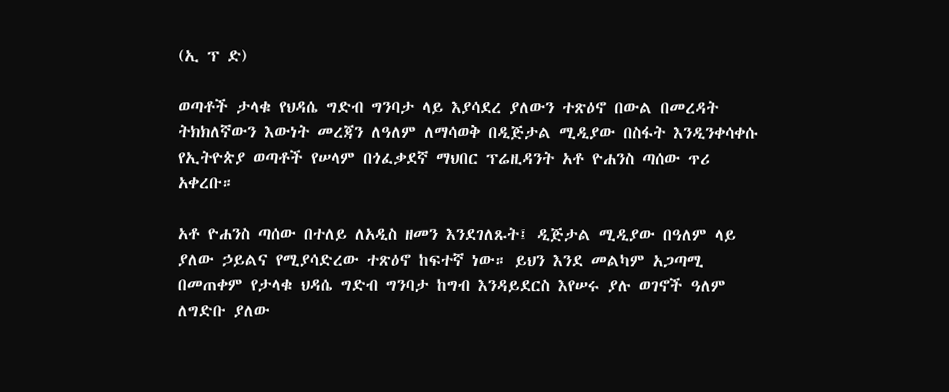(ኢ ፕ ድ)

ወጣቶች ታላቁ የህዳሴ ግድብ ግንባታ ላይ እያሳደረ ያለውን ተጽዕኖ በውል በመረዳት ትክክለኛውን እውነት መረጃን ለዓለም ለማሳወቅ በዲጅታል ሚዲያው በስፋት እንዲንቀሳቀሱ የኢትዮጵያ ወጣቶች የሠላም በጎፈቃደኛ ማህበር ፕሬዚዳንት አቶ ዮሐንስ ጣሰው ጥሪ አቀረቡ።

አቶ ዮሐንስ ጣሰው በተለይ ለአዲስ ዘመን እንደገለጹት፤ ዲጅታል ሚዲያው በዓለም ላይ ያለው ኃይልና የሚያሳድረው ተጽዕኖ ከፍተኛ ነው። ይህን እንደ መልካም አጋጣሚ በመጠቀም የታላቁ ህዳሴ ግድብ ግንባታ ከግብ እንዳይደርስ እየሠሩ ያሉ ወገኖች ዓለም ለግድቡ ያለው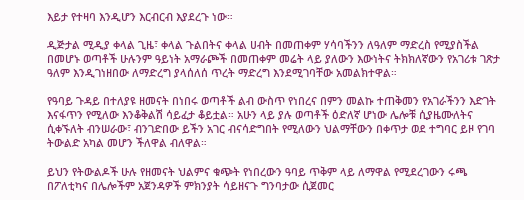እይታ የተዛባ እንዲሆን እርብርብ እያደረጉ ነው።

ዲጅታል ሚዲያ ቀላል ጊዜ፣ ቀላል ጉልበትና ቀላል ሀብት በመጠቀም ሃሳባችንን ለዓለም ማድረስ የሚያስችል በመሆኑ ወጣቶች ሁሉንም ዓይነት አማራጮች በመጠቀም መሬት ላይ ያለውን እውነትና ትክክለኛውን የአገሪቱ ገጽታ ዓለም እንዲገነዘበው ለማድረግ ያላሰለሰ ጥረት ማድረግ እንደሚገባቸው አመልክተዋል።

የዓባይ ጉዳይ በተለያዩ ዘመናት በነበሩ ወጣቶች ልብ ውስጥ የነበረና በምን መልኩ ተጠቅመን የአገራችንን እድገት እናፋጥን የሚለው እንቆቅልሽ ሳይፈታ ቆይቷል። አሁን ላይ ያሉ ወጣቶች ዕድለኛ ሆነው ሌሎቹ ሲያዜሙለትና ሲቀኙለት ብንሠራው፣ ብንገድበው ይችን አገር ብናሳድግበት የሚለውን ህልማቸውን በቀጥታ ወደ ተግባር ይዞ የገባ ትውልድ አካል መሆን ችለዋል ብለዋል።

ይህን የትውልዶች ሁሉ የዘመናት ህልምና ቁጭት የነበረውን ዓባይ ጥቅም ላይ ለማዋል የሚደረገውን ሩጫ በፖለቲካና በሌሎችም አጀንዳዎች ምክንያት ሳይዘናጉ ግንባታው ሲጀመር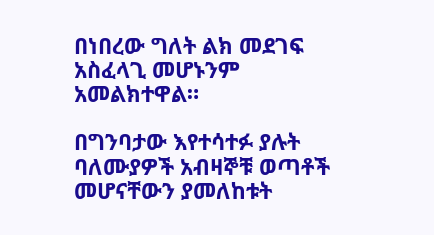በነበረው ግለት ልክ መደገፍ አስፈላጊ መሆኑንም አመልክተዋል።

በግንባታው እየተሳተፉ ያሉት ባለሙያዎች አብዛኞቹ ወጣቶች መሆናቸውን ያመለከቱት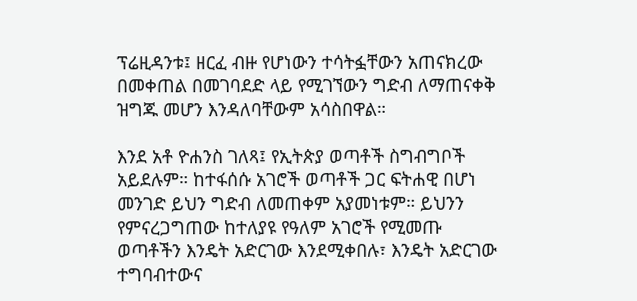ፕሬዚዳንቱ፤ ዘርፈ ብዙ የሆነውን ተሳትፏቸውን አጠናክረው በመቀጠል በመገባደድ ላይ የሚገኘውን ግድብ ለማጠናቀቅ ዝግጁ መሆን እንዳለባቸውም አሳስበዋል።

እንደ አቶ ዮሐንስ ገለጻ፤ የኢትጵያ ወጣቶች ስግብግቦች አይደሉም። ከተፋሰሱ አገሮች ወጣቶች ጋር ፍትሐዊ በሆነ መንገድ ይህን ግድብ ለመጠቀም አያመነቱም። ይህንን የምናረጋግጠው ከተለያዩ የዓለም አገሮች የሚመጡ ወጣቶችን እንዴት አድርገው እንደሚቀበሉ፣ እንዴት አድርገው ተግባብተውና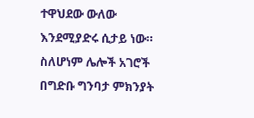ተዋህደው ውለው እንደሚያድሩ ሲታይ ነው። ስለሆነም ሌሎች አገሮች በግድቡ ግንባታ ምክንያት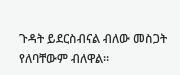ጉዳት ይደርስብናል ብለው መስጋት የለባቸውም ብለዋል።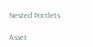Nested Portlets

Asset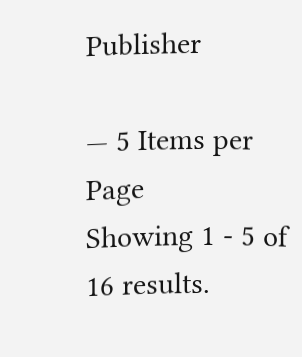Publisher

— 5 Items per Page
Showing 1 - 5 of 16 results.